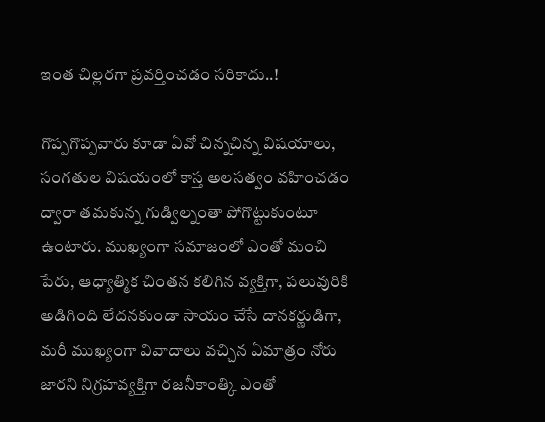ఇంత చిల్లరగా ప్రవర్తించడం సరికాదు..!

గొప్పగొప్పవారు కూడా ఏవో చిన్నచిన్న విషయాలు, సంగతుల విషయంలో కాస్త అలసత్వం వహించడం ద్వారా తమకున్న గుడ్విల్నంతా పోగొట్టుకుంటూ ఉంటారు. ముఖ్యంగా సమాజంలో ఎంతో మంచి పేరు, ఆధ్యాత్మిక చింతన కలిగిన వ్యక్తిగా, పలువురికి అడిగింది లేదనకుండా సాయం చేసే దానకర్ణుడిగా, మరీ ముఖ్యంగా వివాదాలు వచ్చిన ఏమాత్రం నోరు జారని నిగ్రహవ్యక్తిగా రజనీకాంత్కి ఎంతో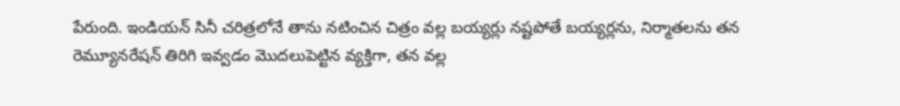పేరుంది. ఇండియన్ సినీ చరిత్రలోనే తాను నటించిన చిత్రం వల్ల బయ్యర్లు నష్టపోతే బయ్యర్లను, నిర్మాతలను తన రెమ్యూనరేషన్ తిరిగి ఇవ్వడం మొదలుపెట్టిన వ్యక్తిగా, తన వల్ల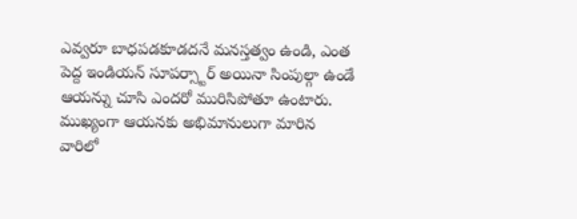ఎవ్వరూ బాధపడకూడదనే మనస్తత్వం ఉండి, ఎంత పెద్ద ఇండియన్ సూపర్స్టార్ అయినా సింపుల్గా ఉండే ఆయన్ను చూసి ఎందరో మురిసిపోతూ ఉంటారు. ముఖ్యంగా ఆయనకు అభిమానులుగా మారిన వారిలో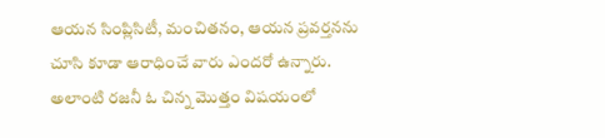ఆయన సింప్లిసిటీ, మంచితనం, ఆయన ప్రవర్తనను చూసి కూడా ఆరాధించే వారు ఎందరో ఉన్నారు.
అలాంటి రజనీ ఓ చిన్న మొత్తం విషయంలో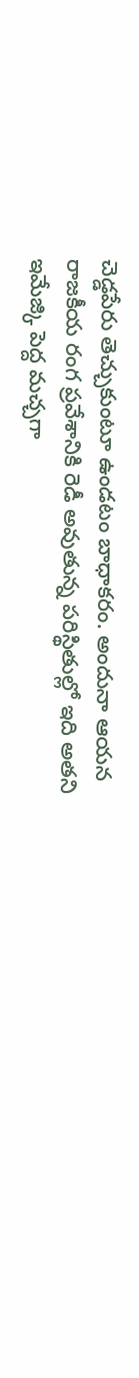చెడ్డపేరు తెచ్చుకుంటూ ఉండటం బాధాకరం. అందునా ఆయన రాజకీయ రంగ ప్రవేశానికి రెడీ అవుతున్న పరిస్థితుల్లో ఇది అతని ఇమేజ్కి పెద్ద మచ్చగా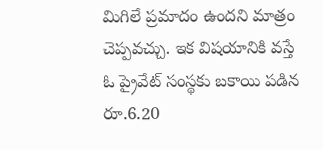మిగిలే ప్రమాదం ఉందని మాత్రం చెప్పవచ్చు. ఇక విషయానికి వస్తే ఓ ప్రైవేట్ సంస్థకు బకాయి పడిన రూ.6.20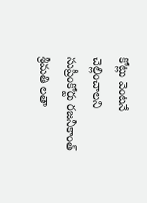కోట్లు వెంటనే చెల్లించాలని సుప్రీంకోర్టు రజనీకాంత్ శ్రీమతి లతా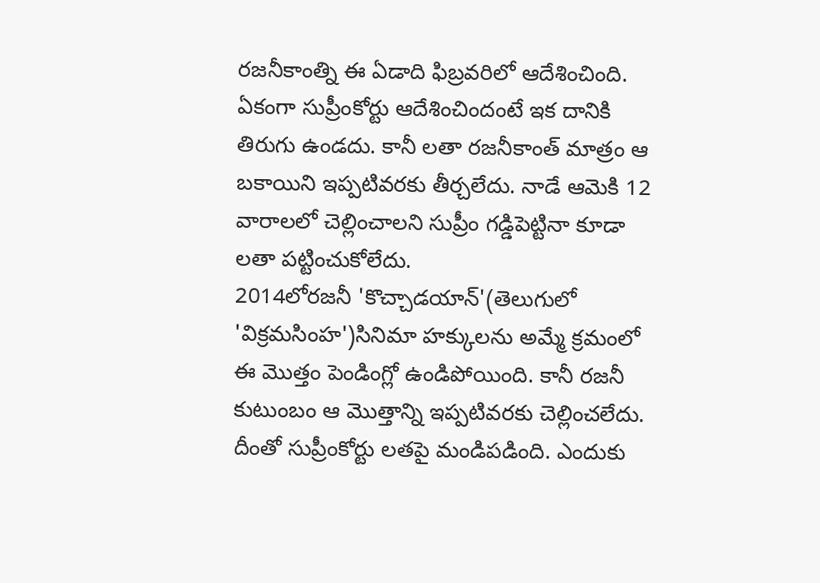రజనీకాంత్ని ఈ ఏడాది ఫిబ్రవరిలో ఆదేశించింది. ఏకంగా సుప్రీంకోర్టు ఆదేశించిందంటే ఇక దానికి తిరుగు ఉండదు. కానీ లతా రజనీకాంత్ మాత్రం ఆ బకాయిని ఇప్పటివరకు తీర్చలేదు. నాడే ఆమెకి 12 వారాలలో చెల్లించాలని సుప్రీం గడ్డిపెట్టినా కూడా లతా పట్టించుకోలేదు.
2014లోరజనీ 'కొచ్చాడయాన్'(తెలుగులో 'విక్రమసింహ')సినిమా హక్కులను అమ్మే క్రమంలో ఈ మొత్తం పెండింగ్లో ఉండిపోయింది. కానీ రజనీ కుటుంబం ఆ మొత్తాన్ని ఇప్పటివరకు చెల్లించలేదు. దీంతో సుప్రీంకోర్టు లతపై మండిపడింది. ఎందుకు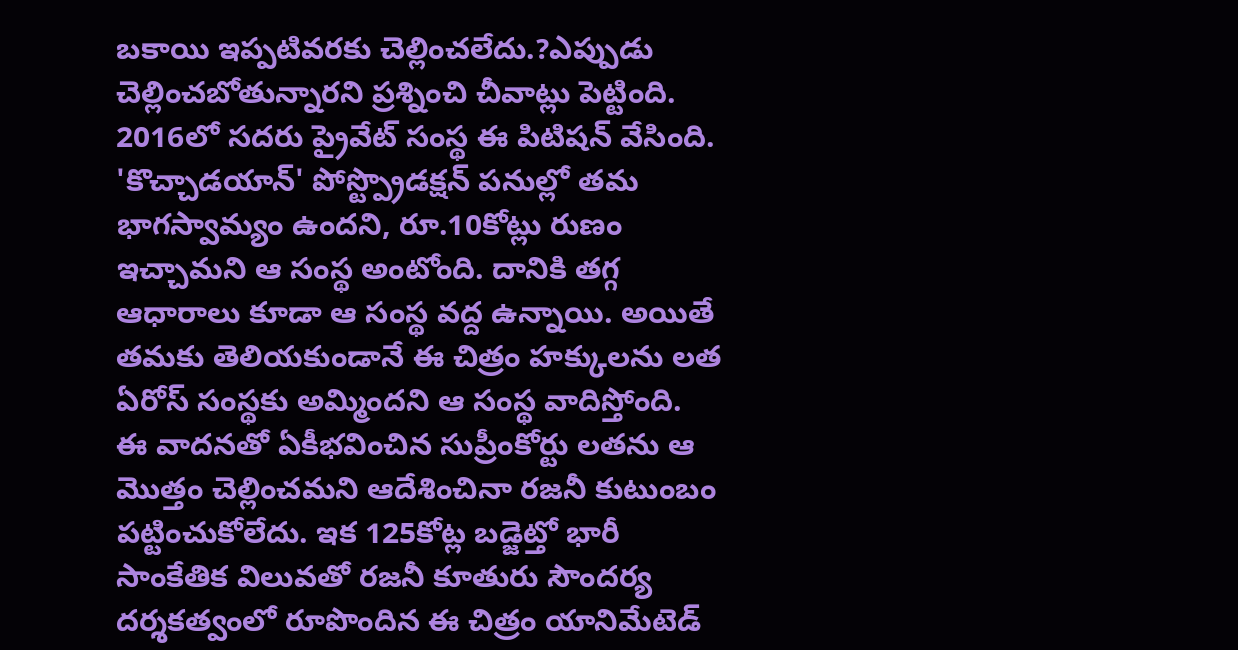బకాయి ఇప్పటివరకు చెల్లించలేదు.?ఎప్పుడు చెల్లించబోతున్నారని ప్రశ్నించి చీవాట్లు పెట్టింది. 2016లో సదరు ప్రైవేట్ సంస్థ ఈ పిటిషన్ వేసింది. 'కొచ్చాడయాన్' పోస్ట్ప్రొడక్షన్ పనుల్లో తమ భాగస్వామ్యం ఉందని, రూ.10కోట్లు రుణం ఇచ్చామని ఆ సంస్థ అంటోంది. దానికి తగ్గ ఆధారాలు కూడా ఆ సంస్థ వద్ద ఉన్నాయి. అయితే తమకు తెలియకుండానే ఈ చిత్రం హక్కులను లత ఏరోస్ సంస్థకు అమ్మిందని ఆ సంస్థ వాదిస్తోంది.
ఈ వాదనతో ఏకీభవించిన సుప్రీంకోర్టు లతను ఆ మొత్తం చెల్లించమని ఆదేశించినా రజనీ కుటుంబం పట్టించుకోలేదు. ఇక 125కోట్ల బడ్జెట్తో భారీ సాంకేతిక విలువతో రజనీ కూతురు సౌందర్య దర్శకత్వంలో రూపొందిన ఈ చిత్రం యానిమేటెడ్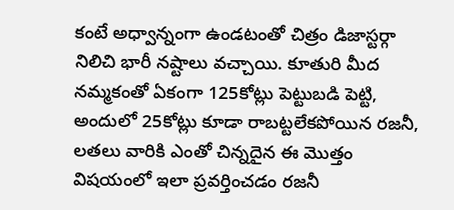కంటే అధ్వాన్నంగా ఉండటంతో చిత్రం డిజాస్టర్గా నిలిచి భారీ నష్టాలు వచ్చాయి. కూతురి మీద నమ్మకంతో ఏకంగా 125కోట్లు పెట్టుబడి పెట్టి, అందులో 25కోట్లు కూడా రాబట్టలేకపోయిన రజనీ, లతలు వారికి ఎంతో చిన్నదైన ఈ మొత్తం విషయంలో ఇలా ప్రవర్తించడం రజనీ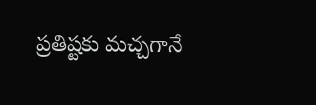ప్రతిష్టకు మచ్చగానే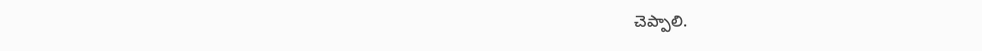చెప్పాలి.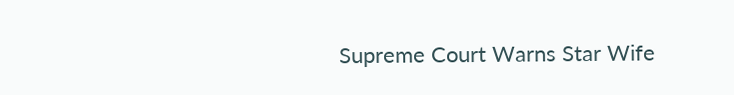Supreme Court Warns Star Wife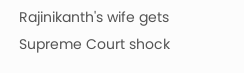Rajinikanth's wife gets Supreme Court shock